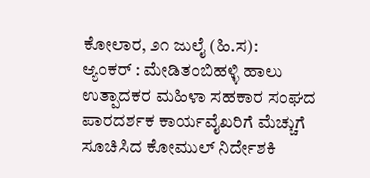ಕೋಲಾರ, ೨೧ ಜುಲೈ (ಹಿ.ಸ):
ಆ್ಯಂಕರ್ : ಮೇಡಿತಂಬಿಹಳ್ಳಿ ಹಾಲು ಉತ್ಪಾದಕರ ಮಹಿಳಾ ಸಹಕಾರ ಸಂಘದ ಪಾರದರ್ಶಕ ಕಾರ್ಯವೈಖರಿಗೆ ಮೆಚ್ಚುಗೆ ಸೂಚಿಸಿದ ಕೋಮುಲ್ ನಿರ್ದೇಶಕಿ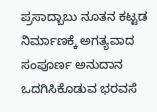ಪ್ರಸಾದ್ಬಾಬು ನೂತನ ಕಟ್ಟಡ ನಿರ್ಮಾಣಕ್ಕೆ ಅಗತ್ಯವಾದ ಸಂಪೂರ್ಣ ಅನುದಾನ ಒದಗಿಸಿಕೊಡುವ ಭರವಸೆ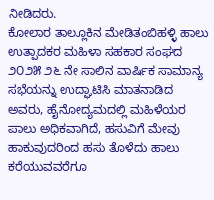ನೀಡಿದರು.
ಕೋಲಾರ ತಾಲ್ಲೂಕಿನ ಮೇಡಿತಂಬಿಹಳ್ಳಿ ಹಾಲು ಉತ್ಪಾದಕರ ಮಹಿಳಾ ಸಹಕಾರ ಸಂಘದ ೨೦೨೫ ೨೬ ನೇ ಸಾಲಿನ ವಾರ್ಷಿಕ ಸಾಮಾನ್ಯ ಸಭೆಯನ್ನು ಉದ್ಘಾಟಿಸಿ ಮಾತನಾಡಿದ ಅವರು, ಹೈನೋದ್ಯಮದಲ್ಲಿ ಮಹಿಳೆಯರ ಪಾಲು ಅಧಿಕವಾಗಿದೆ, ಹಸುವಿಗೆ ಮೇವು ಹಾಕುವುದರಿಂದ ಹಸು ತೊಳೆದು ಹಾಲು ಕರೆಯುವವರೆಗೂ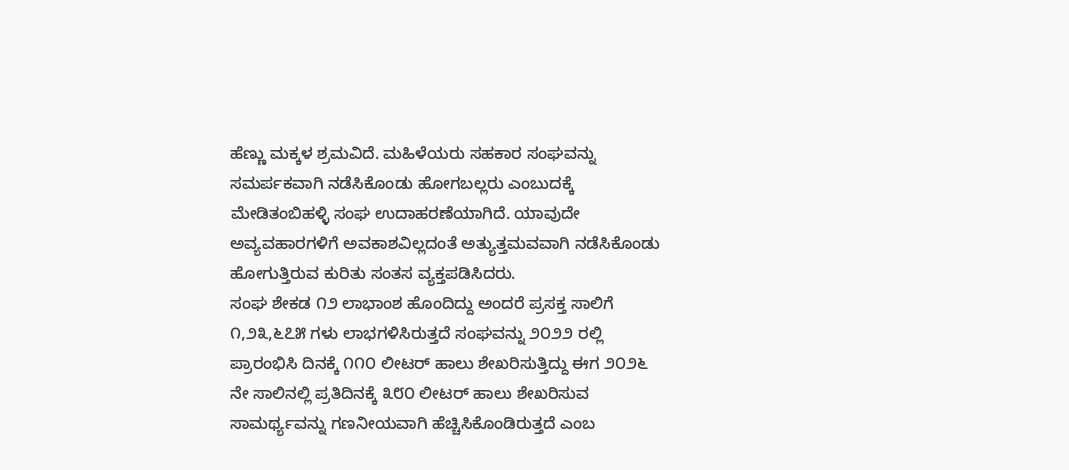ಹೆಣ್ಣು ಮಕ್ಕಳ ಶ್ರಮವಿದೆ. ಮಹಿಳೆಯರು ಸಹಕಾರ ಸಂಘವನ್ನು ಸಮರ್ಪಕವಾಗಿ ನಡೆಸಿಕೊಂಡು ಹೋಗಬಲ್ಲರು ಎಂಬುದಕ್ಕೆ ಮೇಡಿತಂಬಿಹಳ್ಳಿ ಸಂಘ ಉದಾಹರಣೆಯಾಗಿದೆ. ಯಾವುದೇ ಅವ್ಯವಹಾರಗಳಿಗೆ ಅವಕಾಶವಿಲ್ಲದಂತೆ ಅತ್ಯುತ್ತಮವವಾಗಿ ನಡೆಸಿಕೊಂಡು ಹೋಗುತ್ತಿರುವ ಕುರಿತು ಸಂತಸ ವ್ಯಕ್ತಪಡಿಸಿದರು.
ಸಂಘ ಶೇಕಡ ೧೨ ಲಾಭಾಂಶ ಹೊಂದಿದ್ದು ಅಂದರೆ ಪ್ರಸಕ್ತ ಸಾಲಿಗೆ ೧,೨೩,೬೭೫ ಗಳು ಲಾಭಗಳಿಸಿರುತ್ತದೆ ಸಂಘವನ್ನು ೨೦೨೨ ರಲ್ಲಿ ಪ್ರಾರಂಭಿಸಿ ದಿನಕ್ಕೆ ೧೧೦ ಲೀಟರ್ ಹಾಲು ಶೇಖರಿಸುತ್ತಿದ್ದು ಈಗ ೨೦೨೬ ನೇ ಸಾಲಿನಲ್ಲಿ ಪ್ರತಿದಿನಕ್ಕೆ ೩೮೦ ಲೀಟರ್ ಹಾಲು ಶೇಖರಿಸುವ ಸಾಮರ್ಥ್ಯವನ್ನು ಗಣನೀಯವಾಗಿ ಹೆಚ್ಚಿಸಿಕೊಂಡಿರುತ್ತದೆ ಎಂಬ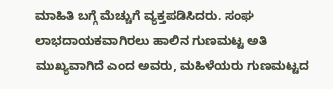ಮಾಹಿತಿ ಬಗ್ಗೆ ಮೆಚ್ಚುಗೆ ವ್ಯಕ್ತಪಡಿಸಿದರು. ಸಂಘ ಲಾಭದಾಯಕವಾಗಿರಲು ಹಾಲಿನ ಗುಣಮಟ್ಟ ಅತಿ ಮುಖ್ಯವಾಗಿದೆ ಎಂದ ಅವರು, ಮಹಿಳೆಯರು ಗುಣಮಟ್ಟದ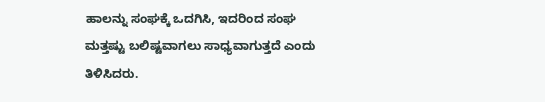ಹಾಲನ್ನು ಸಂಘಕ್ಕೆ ಒದಗಿಸಿ, ಇದರಿಂದ ಸಂಘ ಮತ್ತಷ್ಟು ಬಲಿಷ್ಟವಾಗಲು ಸಾಧ್ಯವಾಗುತ್ತದೆ ಎಂದು ತಿಳಿಸಿದರು.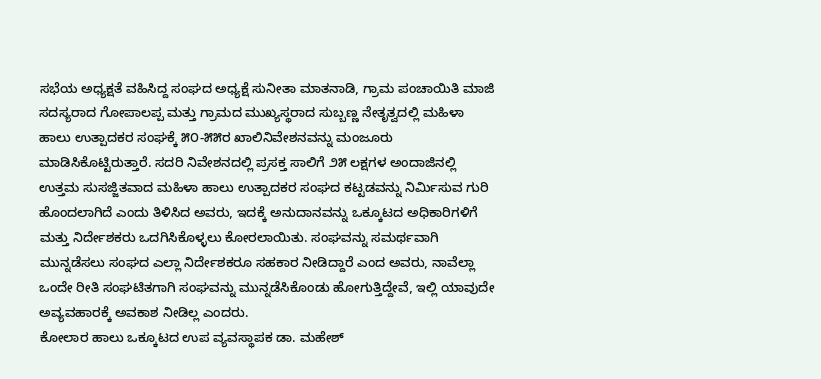ಸಭೆಯ ಅಧ್ಯಕ್ಷತೆ ವಹಿಸಿದ್ದ ಸಂಘದ ಅಧ್ಯಕ್ಷೆ ಸುನೀತಾ ಮಾತನಾಡಿ, ಗ್ರಾಮ ಪಂಚಾಯಿತಿ ಮಾಜಿ ಸದಸ್ಯರಾದ ಗೋಪಾಲಪ್ಪ ಮತ್ತು ಗ್ರಾಮದ ಮುಖ್ಯಸ್ಥರಾದ ಸುಬ್ಬಣ್ಣ ನೇತೃತ್ವದಲ್ಲಿ ಮಹಿಳಾ ಹಾಲು ಉತ್ಪಾದಕರ ಸಂಘಕ್ಕೆ ೫೦-೫೫ರ ಖಾಲಿನಿವೇಶನವನ್ನು ಮಂಜೂರು ಮಾಡಿಸಿಕೊಟ್ಟಿರುತ್ತಾರೆ. ಸದರಿ ನಿವೇಶನದಲ್ಲಿ ಪ್ರಸಕ್ತ ಸಾಲಿಗೆ ೨೫ ಲಕ್ಷಗಳ ಅಂದಾಜಿನಲ್ಲಿ ಉತ್ತಮ ಸುಸಜ್ಜಿತವಾದ ಮಹಿಳಾ ಹಾಲು ಉತ್ಪಾದಕರ ಸಂಘದ ಕಟ್ಟಡವನ್ನು ನಿರ್ಮಿಸುವ ಗುರಿ ಹೊಂದಲಾಗಿದೆ ಎಂದು ತಿಳಿಸಿದ ಅವರು, ಇದಕ್ಕೆ ಅನುದಾನವನ್ನು ಒಕ್ಕೂಟದ ಅಧಿಕಾರಿಗಳಿಗೆ ಮತ್ತು ನಿರ್ದೇಶಕರು ಒದಗಿಸಿಕೊಳ್ಳಲು ಕೋರಲಾಯಿತು. ಸಂಘವನ್ನು ಸಮರ್ಥವಾಗಿ ಮುನ್ನಡೆಸಲು ಸಂಘದ ಎಲ್ಲಾ ನಿರ್ದೇಶಕರೂ ಸಹಕಾರ ನೀಡಿದ್ದಾರೆ ಎಂದ ಅವರು, ನಾವೆಲ್ಲಾ ಒಂದೇ ರೀತಿ ಸಂಘಟಿತಗಾಗಿ ಸಂಘವನ್ನು ಮುನ್ನಡೆಸಿಕೊಂಡು ಹೋಗುತ್ತಿದ್ದೇವೆ, ಇಲ್ಲಿ ಯಾವುದೇ ಅವ್ಯವಹಾರಕ್ಕೆ ಅವಕಾಶ ನೀಡಿಲ್ಲ ಎಂದರು.
ಕೋಲಾರ ಹಾಲು ಒಕ್ಕೂಟದ ಉಪ ವ್ಯವಸ್ಥಾಪಕ ಡಾ. ಮಹೇಶ್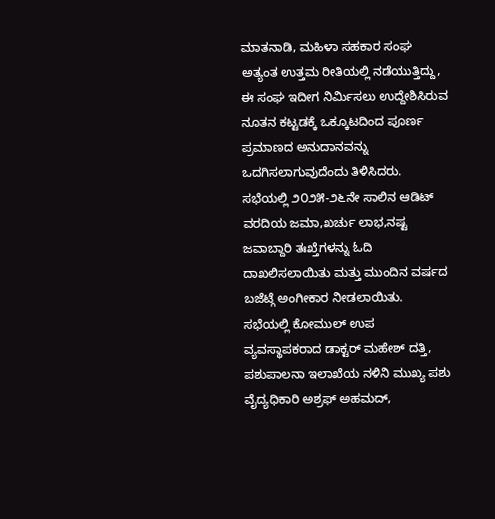ಮಾತನಾಡಿ, ಮಹಿಳಾ ಸಹಕಾರ ಸಂಘ ಅತ್ಯಂತ ಉತ್ತಮ ರೀತಿಯಲ್ಲಿ ನಡೆಯುತ್ತಿದ್ದು, ಈ ಸಂಘ ಇದೀಗ ನಿರ್ಮಿಸಲು ಉದ್ದೇಶಿಸಿರುವ ನೂತನ ಕಟ್ಟಡಕ್ಕೆ ಒಕ್ಕೂಟದಿಂದ ಪೂರ್ಣ ಪ್ರಮಾಣದ ಅನುದಾನವನ್ನು ಒದಗಿಸಲಾಗುವುದೆಂದು ತಿಳಿಸಿದರು.
ಸಭೆಯಲ್ಲಿ ೨೦೨೫-೨೬ನೇ ಸಾಲಿನ ಆಡಿಟ್ ವರದಿಯ ಜಮಾ,ಖರ್ಚು ಲಾಭ,ನಷ್ಟ ಜವಾಬ್ದಾರಿ ತಃಖ್ತೆಗಳನ್ನು ಓದಿ ದಾಖಲಿಸಲಾಯಿತು ಮತ್ತು ಮುಂದಿನ ವರ್ಷದ ಬಜೆಟ್ಗೆ ಅಂಗೀಕಾರ ನೀಡಲಾಯಿತು.
ಸಭೆಯಲ್ಲಿ ಕೋಮುಲ್ ಉಪ ವ್ಯವಸ್ಥಾಪಕರಾದ ಡಾಕ್ಟರ್ ಮಹೇಶ್ ದತ್ತಿ, ಪಶುಪಾಲನಾ ಇಲಾಖೆಯ ನಳಿನಿ ಮುಖ್ಯ ಪಶು ವೈದ್ಯಧಿಕಾರಿ ಅಶ್ರಫ್ ಅಹಮದ್,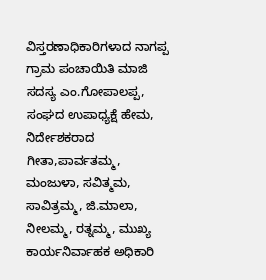ವಿಸ್ತರಣಾಧಿಕಾರಿಗಳಾದ ನಾಗಪ್ಪ ಗ್ರಾಮ ಪಂಚಾಯಿತಿ ಮಾಜಿ ಸದಸ್ಯ ಎಂ.ಗೋಪಾಲಪ್ಪ, ಸಂಘದ ಉಪಾಧ್ಯಕ್ಷೆ ಹೇಮ, ನಿರ್ದೇಶಕರಾದ ಗೀತಾ,ಪಾರ್ವತಮ್ಮ, ಮಂಜುಳಾ, ಸವಿತ್ಮಮ, ಸಾವಿತ್ರಮ್ಮ, ಜಿ.ಮಾಲಾ, ನೀಲಮ್ಮ, ರತ್ನಮ್ಮ, ಮುಖ್ಯ ಕಾರ್ಯನಿರ್ವಾಹಕ ಅಧಿಕಾರಿ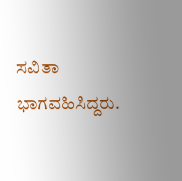ಸವಿತಾ ಭಾಗವಹಿಸಿದ್ದರು.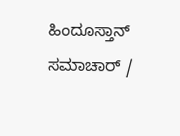ಹಿಂದೂಸ್ತಾನ್ ಸಮಾಚಾರ್ /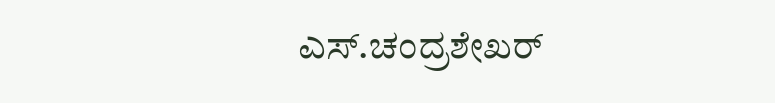ಎಸ್.ಚಂದ್ರಶೇಖರ್